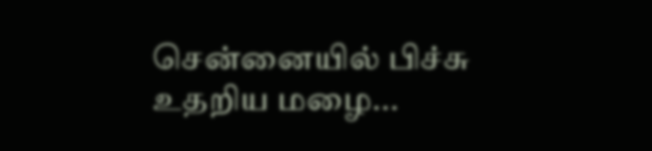சென்னையில் பிச்சு உதறிய மழை...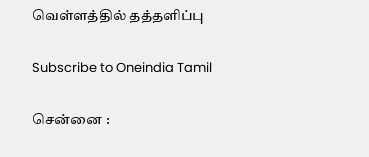வெள்ளத்தில் தத்தளிப்பு

Subscribe to Oneindia Tamil

சென்னை :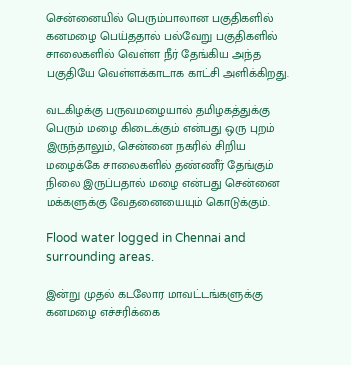சென்னையில் பெரும்பாலான பகுதிகளில் கனமழை பெய்ததால் பல்வேறு பகுதிகளில் சாலைகளில் வெள்ள நீர் தேங்கிய அந்த பகுதியே வெள்ளக்காடாக காட்சி அளிக்கிறது.

வடகிழக்கு பருவமழையால் தமிழகத்துக்கு பெரும் மழை கிடைக்கும் என்பது ஒரு புறம் இருந்தாலும், சென்னை நகரில் சிறிய மழைக்கே சாலைகளில் தண்ணீர் தேங்கும் நிலை இருப்பதால் மழை என்பது சென்னை மக்களுக்கு வேதனையையும் கொடுக்கும்.

Flood water logged in Chennai and surrounding areas.

இன்று முதல் கடலோர மாவட்டங்களுக்கு கனமழை எச்சரிக்கை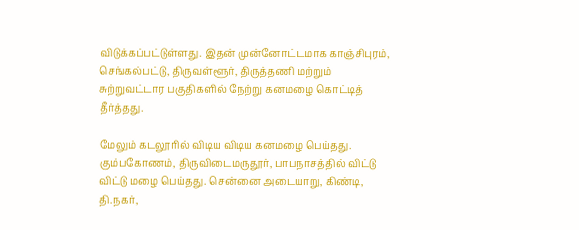விடுக்கப்பட்டுள்ளது. இதன் முன்னோட்டமாக காஞ்சிபுரம், செங்கல்பட்டு, திருவள்ளூர், திருத்தணி மற்றும் சுற்றுவட்டார பகுதிகளில் நேற்று கனமழை கொட்டித் தீர்த்தது.

மேலும் கடலூரில் விடிய விடிய கனமழை பெய்தது. கும்பகோணம், திருவிடைமருதூர், பாபநாசத்தில் விட்டு விட்டு மழை பெய்தது. சென்னை அடையாறு, கிண்டி, தி.நகர்,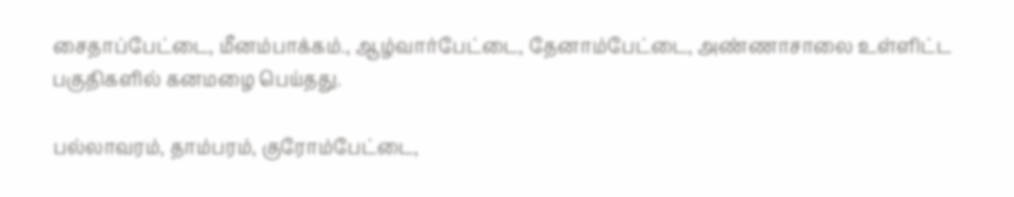சைதாப்பேட்டை, மீனம்பாக்கம்., ஆழ்வார்பேட்டை, தேனாம்பேட்டை, அண்ணாசாலை உள்ளிட்ட பகுதிகளில் கனமழை பெய்தது.

பல்லாவரம், தாம்பரம், குரோம்பேட்டை,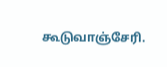கூடுவாஞ்சேரி.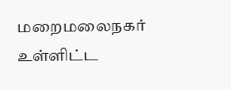மறைமலைநகர் உள்ளிட்ட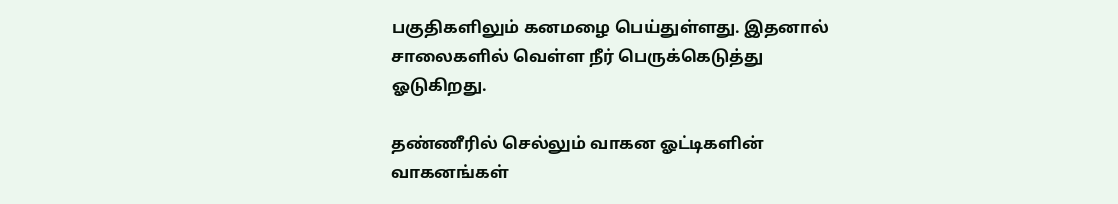பகுதிகளிலும் கனமழை பெய்துள்ளது. இதனால் சாலைகளில் வெள்ள நீர் பெருக்கெடுத்து ஓடுகிறது.

தண்ணீரில் செல்லும் வாகன ஓட்டிகளின் வாகனங்கள்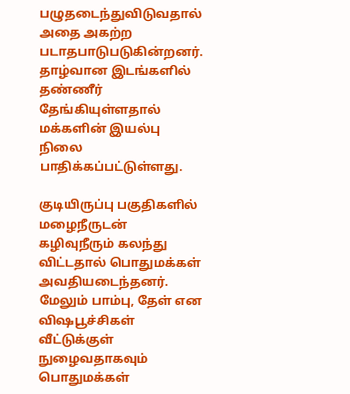பழுதடைந்துவிடுவதால் அதை அகற்ற படாதபாடுபடுகின்றனர். தாழ்வான இடங்களில் தண்ணீர் தேங்கியுள்ளதால் மக்களின் இயல்பு நிலை பாதிக்கப்பட்டுள்ளது.

குடியிருப்பு பகுதிகளில் மழைநீருடன் கழிவுநீரும் கலந்து விட்டதால் பொதுமக்கள் அவதியடைந்தனர். மேலும் பாம்பு, தேள் என விஷபூச்சிகள் வீட்டுக்குள் நுழைவதாகவும் பொதுமக்கள்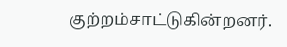குற்றம்சாட்டுகின்றனர்.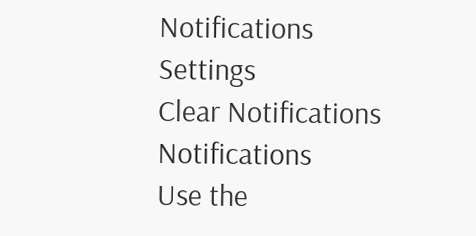Notifications
Settings
Clear Notifications
Notifications
Use the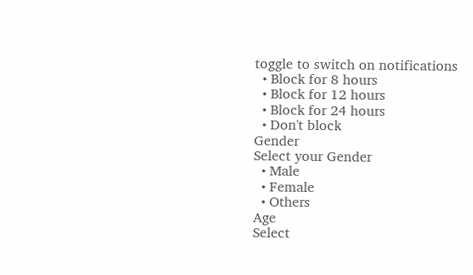toggle to switch on notifications
  • Block for 8 hours
  • Block for 12 hours
  • Block for 24 hours
  • Don't block
Gender
Select your Gender
  • Male
  • Female
  • Others
Age
Select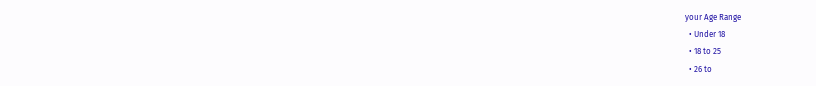your Age Range
  • Under 18
  • 18 to 25
  • 26 to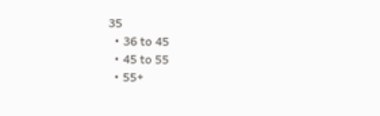35
  • 36 to 45
  • 45 to 55
  • 55+